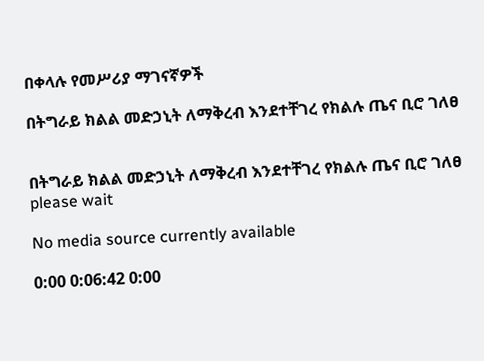በቀላሉ የመሥሪያ ማገናኛዎች

በትግራይ ክልል መድኃኒት ለማቅረብ እንደተቸገረ የክልሉ ጤና ቢሮ ገለፀ


በትግራይ ክልል መድኃኒት ለማቅረብ እንደተቸገረ የክልሉ ጤና ቢሮ ገለፀ
please wait

No media source currently available

0:00 0:06:42 0:00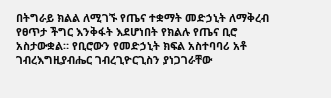በትግራይ ክልል ለሚገኙ የጤና ተቋማት መድኃኒት ለማቅረብ የፀጥታ ችግር እንቅፋት እደሆነበት የክልሉ የጤና ቢሮ አስታውቋል። የቢሮውን የመድኃኒት ክፍል አስተባባሪ አቶ ገብረእግዚያብሔር ገብረጊዮርጊስን ያነጋገራቸው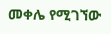መቀሌ የሚገኘው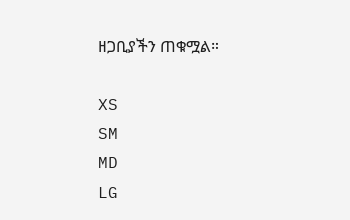ዘጋቢያችን ጠቁሟል።

XS
SM
MD
LG